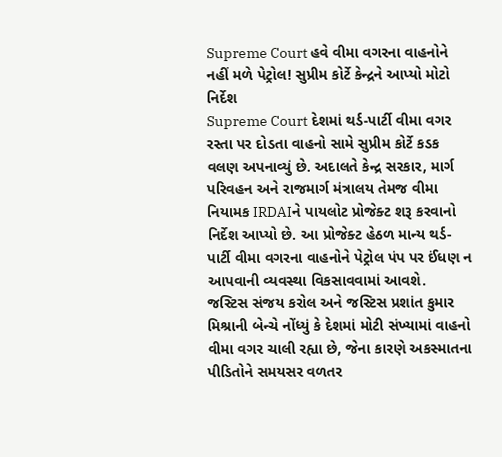Supreme Court હવે વીમા વગરના વાહનોને નહીં મળે પેટ્રોલ! સુપ્રીમ કોર્ટે કેન્દ્રને આપ્યો મોટો નિર્દેશ
Supreme Court દેશમાં થર્ડ-પાર્ટી વીમા વગર રસ્તા પર દોડતા વાહનો સામે સુપ્રીમ કોર્ટે કડક વલણ અપનાવ્યું છે. અદાલતે કેન્દ્ર સરકાર, માર્ગ પરિવહન અને રાજમાર્ગ મંત્રાલય તેમજ વીમા નિયામક IRDAIને પાયલોટ પ્રોજેક્ટ શરૂ કરવાનો નિર્દેશ આપ્યો છે. આ પ્રોજેક્ટ હેઠળ માન્ય થર્ડ-પાર્ટી વીમા વગરના વાહનોને પેટ્રોલ પંપ પર ઈંધણ ન આપવાની વ્યવસ્થા વિકસાવવામાં આવશે.
જસ્ટિસ સંજય કરોલ અને જસ્ટિસ પ્રશાંત કુમાર મિશ્રાની બેન્ચે નોંધ્યું કે દેશમાં મોટી સંખ્યામાં વાહનો વીમા વગર ચાલી રહ્યા છે, જેના કારણે અકસ્માતના પીડિતોને સમયસર વળતર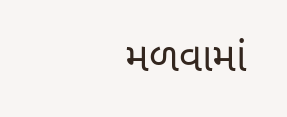મળવામાં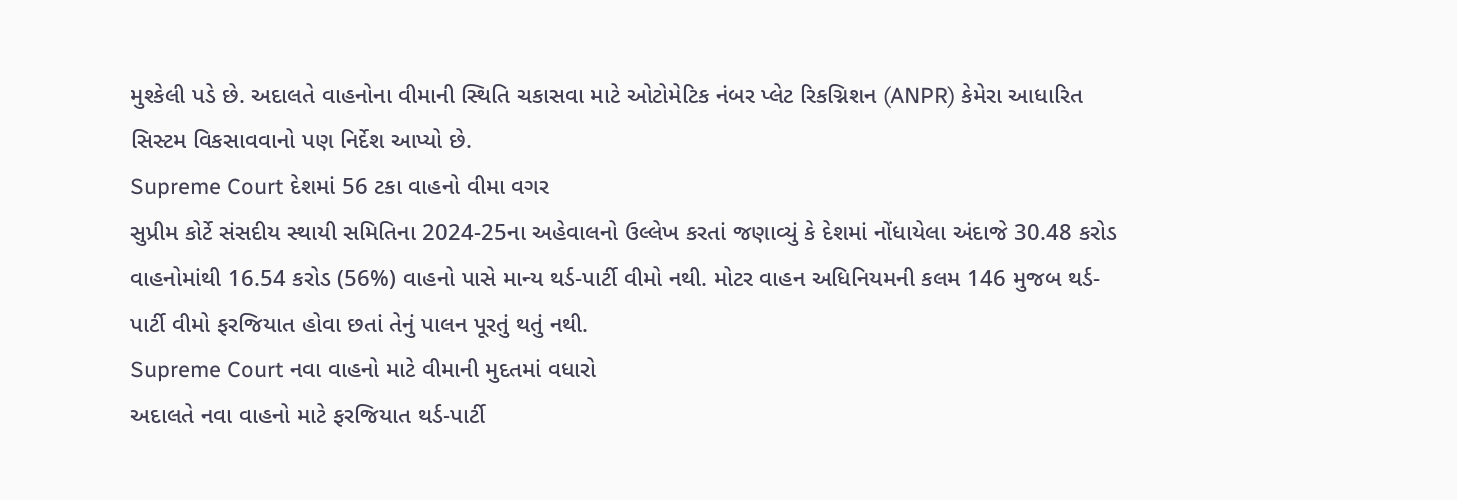મુશ્કેલી પડે છે. અદાલતે વાહનોના વીમાની સ્થિતિ ચકાસવા માટે ઓટોમેટિક નંબર પ્લેટ રિકગ્નિશન (ANPR) કેમેરા આધારિત સિસ્ટમ વિકસાવવાનો પણ નિર્દેશ આપ્યો છે.
Supreme Court દેશમાં 56 ટકા વાહનો વીમા વગર
સુપ્રીમ કોર્ટે સંસદીય સ્થાયી સમિતિના 2024-25ના અહેવાલનો ઉલ્લેખ કરતાં જણાવ્યું કે દેશમાં નોંધાયેલા અંદાજે 30.48 કરોડ વાહનોમાંથી 16.54 કરોડ (56%) વાહનો પાસે માન્ય થર્ડ-પાર્ટી વીમો નથી. મોટર વાહન અધિનિયમની કલમ 146 મુજબ થર્ડ-પાર્ટી વીમો ફરજિયાત હોવા છતાં તેનું પાલન પૂરતું થતું નથી.
Supreme Court નવા વાહનો માટે વીમાની મુદતમાં વધારો
અદાલતે નવા વાહનો માટે ફરજિયાત થર્ડ-પાર્ટી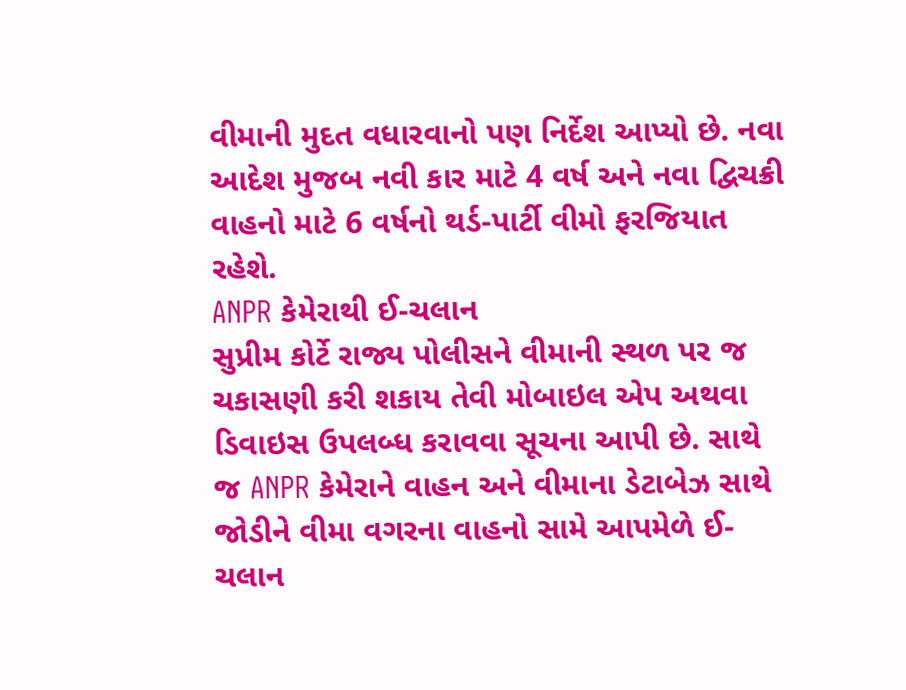વીમાની મુદત વધારવાનો પણ નિર્દેશ આપ્યો છે. નવા આદેશ મુજબ નવી કાર માટે 4 વર્ષ અને નવા દ્વિચક્રી વાહનો માટે 6 વર્ષનો થર્ડ-પાર્ટી વીમો ફરજિયાત રહેશે.
ANPR કેમેરાથી ઈ-ચલાન
સુપ્રીમ કોર્ટે રાજ્ય પોલીસને વીમાની સ્થળ પર જ ચકાસણી કરી શકાય તેવી મોબાઇલ એપ અથવા ડિવાઇસ ઉપલબ્ધ કરાવવા સૂચના આપી છે. સાથે જ ANPR કેમેરાને વાહન અને વીમાના ડેટાબેઝ સાથે જોડીને વીમા વગરના વાહનો સામે આપમેળે ઈ-ચલાન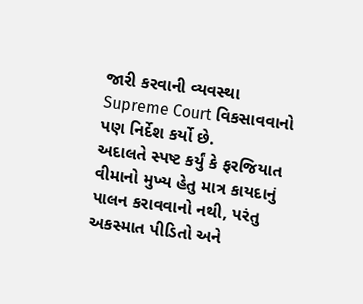જારી કરવાની વ્યવસ્થા
Supreme Court વિકસાવવાનો પણ નિર્દેશ કર્યો છે.
અદાલતે સ્પષ્ટ કર્યું કે ફરજિયાત વીમાનો મુખ્ય હેતુ માત્ર કાયદાનું પાલન કરાવવાનો નથી, પરંતુ અકસ્માત પીડિતો અને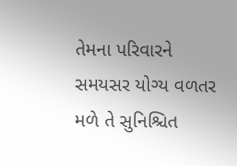તેમના પરિવારને સમયસર યોગ્ય વળતર મળે તે સુનિશ્ચિત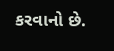કરવાનો છે.